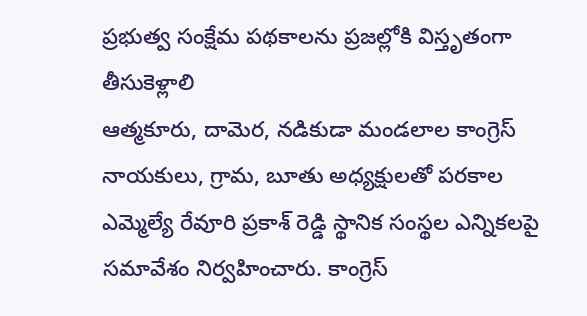ప్రభుత్వ సంక్షేమ పథకాలను ప్రజల్లోకి విస్తృతంగా తీసుకెళ్లాలి
ఆత్మకూరు, దామెర, నడికుడా మండలాల కాంగ్రెస్ నాయకులు, గ్రామ, బూతు అధ్యక్షులతో పరకాల ఎమ్మెల్యే రేవూరి ప్రకాశ్ రెడ్డి స్థానిక సంస్థల ఎన్నికలపై సమావేశం నిర్వహించారు. కాంగ్రెస్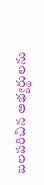బలపరిచిన అభ్యర్థులను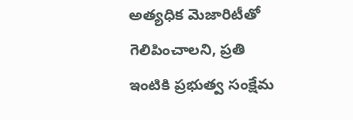అత్యధిక మెజారిటీతో గెలిపించాలని, ప్రతి ఇంటికి ప్రభుత్వ సంక్షేమ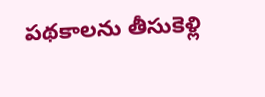పథకాలను తీసుకెళ్లి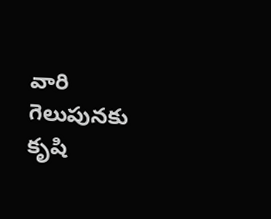వారి గెలుపునకు కృషి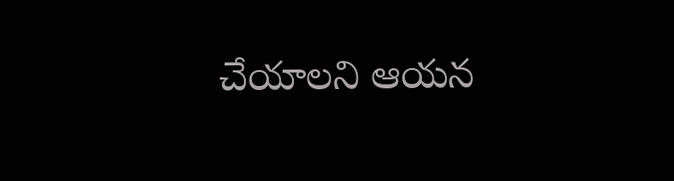చేయాలని ఆయన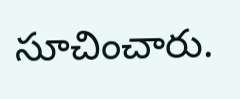సూచించారు.